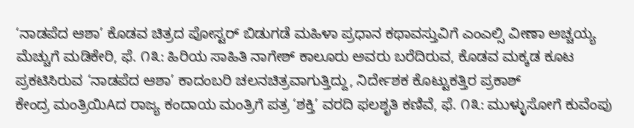‘ನಾಡಪೆದ ಆಶಾ’ ಕೊಡವ ಚಿತ್ರದ ಪೋಸ್ಟರ್ ಬಿಡುಗಡೆ ಮಹಿಳಾ ಪ್ರಧಾನ ಕಥಾವಸ್ತುವಿಗೆ ಎಂಎಲ್ಸಿ ವೀಣಾ ಅಚ್ಚಯ್ಯ ಮೆಚ್ಚುಗೆ ಮಡಿಕೇರಿ, ಫೆ. ೧೩: ಹಿರಿಯ ಸಾಹಿತಿ ನಾಗೇಶ್ ಕಾಲೂರು ಅವರು ಬರೆದಿರುವ, ಕೊಡವ ಮಕ್ಕಡ ಕೂಟ ಪ್ರಕಟಿಸಿರುವ ‘ನಾಡಪೆದ ಆಶಾ’ ಕಾದಂಬರಿ ಚಲನಚಿತ್ರವಾಗುತ್ತಿದ್ದು, ನಿರ್ದೇಶಕ ಕೊಟ್ಟುಕತ್ತಿರ ಪ್ರಕಾಶ್
ಕೇಂದ್ರ ಮಂತ್ರಿಯಿAದ ರಾಜ್ಯ ಕಂದಾಯ ಮಂತ್ರಿಗೆ ಪತ್ರ ‘ಶಕ್ತಿ’ ವರದಿ ಫಲಶೃತಿ ಕಣಿವೆ, ಫೆ. ೧೩: ಮುಳ್ಳುಸೋಗೆ ಕುವೆಂಪು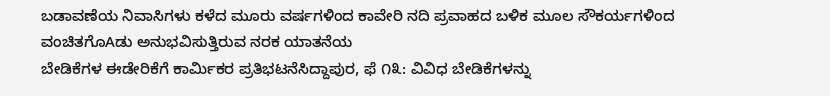ಬಡಾವಣೆಯ ನಿವಾಸಿಗಳು ಕಳೆದ ಮೂರು ವರ್ಷಗಳಿಂದ ಕಾವೇರಿ ನದಿ ಪ್ರವಾಹದ ಬಳಿಕ ಮೂಲ ಸೌಕರ್ಯಗಳಿಂದ ವಂಚಿತಗೊAಡು ಅನುಭವಿಸುತ್ತಿರುವ ನರಕ ಯಾತನೆಯ
ಬೇಡಿಕೆಗಳ ಈಡೇರಿಕೆಗೆ ಕಾರ್ಮಿಕರ ಪ್ರತಿಭಟನೆಸಿದ್ದಾಪುರ, ಫೆ ೧೩: ವಿವಿಧ ಬೇಡಿಕೆಗಳನ್ನು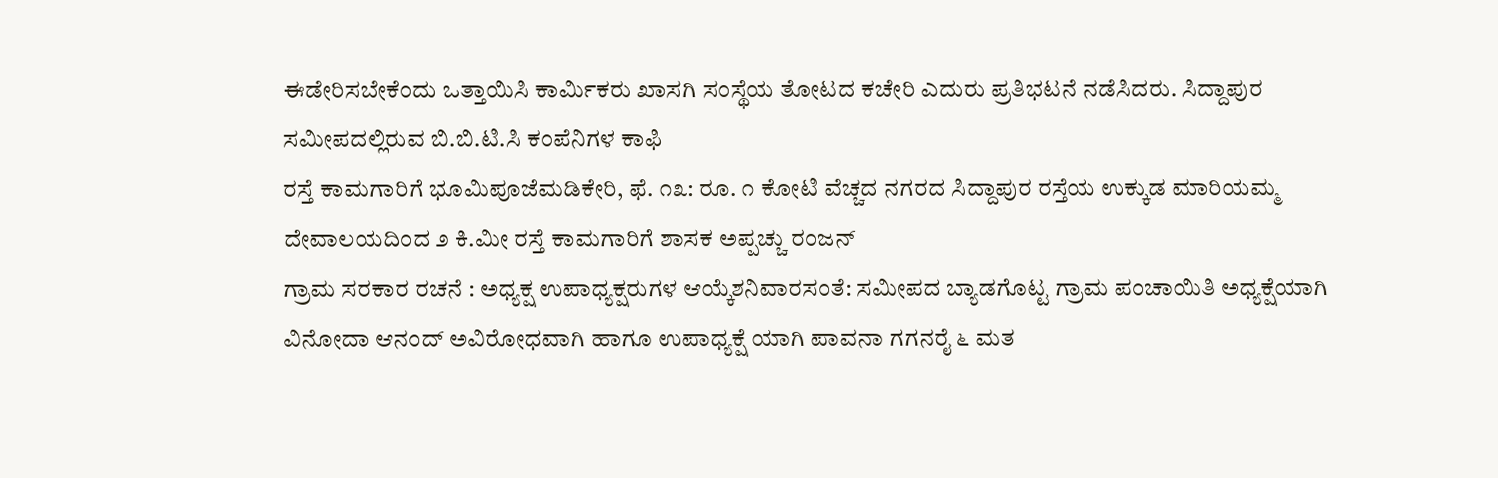ಈಡೇರಿಸಬೇಕೆಂದು ಒತ್ತಾಯಿಸಿ ಕಾರ್ಮಿಕರು ಖಾಸಗಿ ಸಂಸ್ಥೆಯ ತೋಟದ ಕಚೇರಿ ಎದುರು ಪ್ರತಿಭಟನೆ ನಡೆಸಿದರು. ಸಿದ್ದಾಪುರ ಸಮೀಪದಲ್ಲಿರುವ ಬಿ.ಬಿ.ಟಿ.ಸಿ ಕಂಪೆನಿಗಳ ಕಾಫಿ
ರಸ್ತೆ ಕಾಮಗಾರಿಗೆ ಭೂಮಿಪೂಜೆಮಡಿಕೇರಿ, ಫೆ. ೧೩: ರೂ. ೧ ಕೋಟಿ ವೆಚ್ಚದ ನಗರದ ಸಿದ್ದಾಪುರ ರಸ್ತೆಯ ಉಕ್ಕುಡ ಮಾರಿಯಮ್ಮ ದೇವಾಲಯದಿಂದ ೨ ಕಿ.ಮೀ ರಸ್ತೆ ಕಾಮಗಾರಿಗೆ ಶಾಸಕ ಅಪ್ಪಚ್ಚು ರಂಜನ್
ಗ್ರಾಮ ಸರಕಾರ ರಚನೆ : ಅಧ್ಯಕ್ಷ ಉಪಾಧ್ಯಕ್ಷರುಗಳ ಆಯ್ಕೆಶನಿವಾರಸಂತೆ: ಸಮೀಪದ ಬ್ಯಾಡಗೊಟ್ಟ ಗ್ರಾಮ ಪಂಚಾಯಿತಿ ಅಧ್ಯಕ್ಷೆಯಾಗಿ ವಿನೋದಾ ಆನಂದ್ ಅವಿರೋಧವಾಗಿ ಹಾಗೂ ಉಪಾಧ್ಯಕ್ಷೆ ಯಾಗಿ ಪಾವನಾ ಗಗನರೈ ೬ ಮತ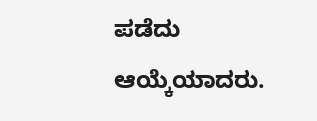ಪಡೆದು ಆಯ್ಕೆಯಾದರು.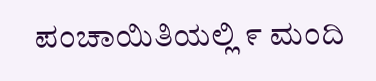ಪಂಚಾಯಿತಿಯಲ್ಲಿ ೯ ಮಂದಿ